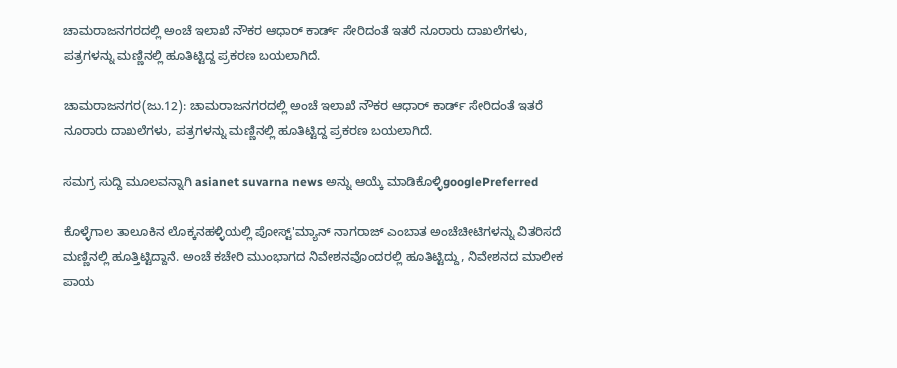ಚಾಮರಾಜನಗರದಲ್ಲಿ ಅಂಚೆ ಇಲಾಖೆ ನೌಕರ ಆಧಾರ್ ಕಾರ್ಡ್ ಸೇರಿದಂತೆ ಇತರೆ ನೂರಾರು ದಾಖಲೆಗಳು, ಪತ್ರಗಳನ್ನು ಮಣ್ಣಿನಲ್ಲಿ ಹೂತಿಟ್ಟಿದ್ದ ಪ್ರಕರಣ ಬಯಲಾಗಿದೆ.

ಚಾಮರಾಜನಗರ(ಜು.12): ಚಾಮರಾಜನಗರದಲ್ಲಿ ಅಂಚೆ ಇಲಾಖೆ ನೌಕರ ಆಧಾರ್ ಕಾರ್ಡ್ ಸೇರಿದಂತೆ ಇತರೆ ನೂರಾರು ದಾಖಲೆಗಳು, ಪತ್ರಗಳನ್ನು ಮಣ್ಣಿನಲ್ಲಿ ಹೂತಿಟ್ಟಿದ್ದ ಪ್ರಕರಣ ಬಯಲಾಗಿದೆ.

ಸಮಗ್ರ ಸುದ್ದಿ ಮೂಲವನ್ನಾಗಿ asianet suvarna news ಅನ್ನು ಆಯ್ಕೆ ಮಾಡಿಕೊಳ್ಳಿgooglePreferred

ಕೊಳ್ಳೆಗಾಲ ತಾಲೂಕಿನ ಲೊಕ್ಕನಹಳ್ಳಿಯಲ್ಲಿ ಪೋಸ್ಟ್'ಮ್ಯಾನ್ ನಾಗರಾಜ್ ಎಂಬಾತ ಅಂಚೆಚೀಟಿಗಳನ್ನು ವಿತರಿಸದೆ ಮಣ್ಣಿನಲ್ಲಿ ಹೂತ್ತಿಟ್ಟಿದ್ದಾನೆ. ಅಂಚೆ ಕಚೇರಿ ಮುಂಭಾಗದ ನಿವೇಶನವೊಂದರಲ್ಲಿ ಹೂತಿಟ್ಟಿದ್ದು, ನಿವೇಶನದ ಮಾಲೀಕ ಪಾಯ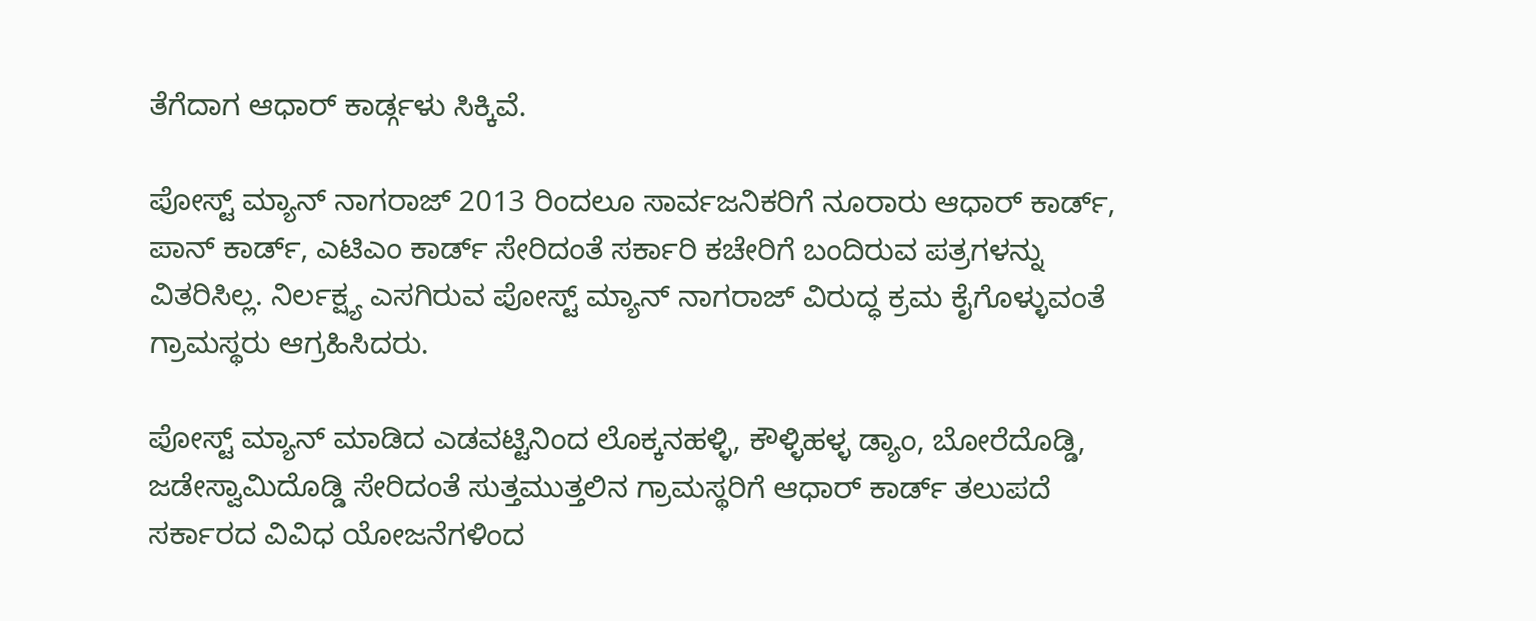ತೆಗೆದಾಗ ಆಧಾರ್ ಕಾರ್ಡ್ಗಳು ಸಿಕ್ಕಿವೆ.

ಪೋಸ್ಟ್ ಮ್ಯಾನ್ ನಾಗರಾಜ್ 2013 ರಿಂದಲೂ ಸಾರ್ವಜನಿಕರಿಗೆ ನೂರಾರು ಆಧಾರ್ ಕಾರ್ಡ್, ಪಾನ್ ಕಾರ್ಡ್, ಎಟಿಎಂ ಕಾರ್ಡ್ ಸೇರಿದಂತೆ ಸರ್ಕಾರಿ ಕಚೇರಿಗೆ ಬಂದಿರುವ ಪತ್ರಗಳನ್ನು ವಿತರಿಸಿಲ್ಲ. ನಿರ್ಲಕ್ಷ್ಯ ಎಸಗಿರುವ ಪೋಸ್ಟ್ ಮ್ಯಾನ್ ನಾಗರಾಜ್ ವಿರುದ್ಧ ಕ್ರಮ ಕೈಗೊಳ್ಳುವಂತೆ ಗ್ರಾಮಸ್ಥರು ಆಗ್ರಹಿಸಿದರು.

ಪೋಸ್ಟ್ ಮ್ಯಾನ್ ಮಾಡಿದ ಎಡವಟ್ಟಿನಿಂದ ಲೊಕ್ಕನಹಳ್ಳಿ, ಕೌಳ್ಳಿಹಳ್ಳ ಡ್ಯಾಂ, ಬೋರೆದೊಡ್ಡಿ, ಜಡೇಸ್ವಾಮಿದೊಡ್ಡಿ ಸೇರಿದಂತೆ ಸುತ್ತಮುತ್ತಲಿನ ಗ್ರಾಮಸ್ಥರಿಗೆ ಆಧಾರ್ ಕಾರ್ಡ್ ತಲುಪದೆ ಸರ್ಕಾರದ ವಿವಿಧ ಯೋಜನೆಗಳಿಂದ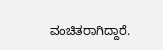ವಂಚಿತರಾಗಿದ್ದಾರೆ.